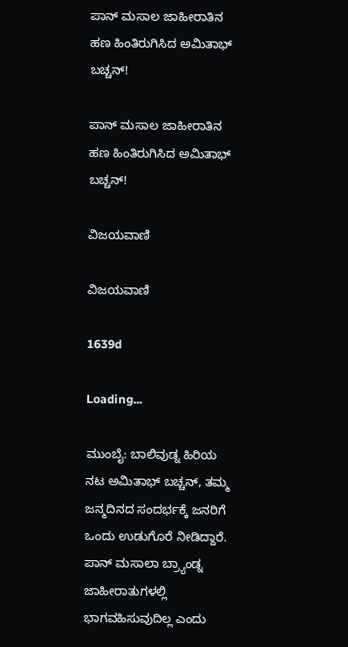ಪಾನ್ ಮಸಾಲ ಜಾಹೀರಾತಿನ ಹಣ ಹಿಂತಿರುಗಿಸಿದ ಅಮಿತಾಭ್ ಬಚ್ಚನ್!

ಪಾನ್ ಮಸಾಲ ಜಾಹೀರಾತಿನ ಹಣ ಹಿಂತಿರುಗಿಸಿದ ಅಮಿತಾಭ್ ಬಚ್ಚನ್!

ವಿಜಯವಾಣಿ

ವಿಜಯವಾಣಿ

1639d

Loading...

ಮುಂಬೈ: ಬಾಲಿವುಡ್ನ ಹಿರಿಯ ನಟ ಅಮಿತಾಭ್ ಬಚ್ಚನ್, ತಮ್ಮ ಜನ್ಮದಿನದ ಸಂದರ್ಭಕ್ಕೆ ಜನರಿಗೆ ಒಂದು ಉಡುಗೊರೆ ನೀಡಿದ್ದಾರೆ. ಪಾನ್ ಮಸಾಲಾ ಬ್ರ್ಯಾಂಡ್ನ ಜಾಹೀರಾತುಗಳಲ್ಲಿ ಭಾಗವಹಿಸುವುದಿಲ್ಲ ಎಂದು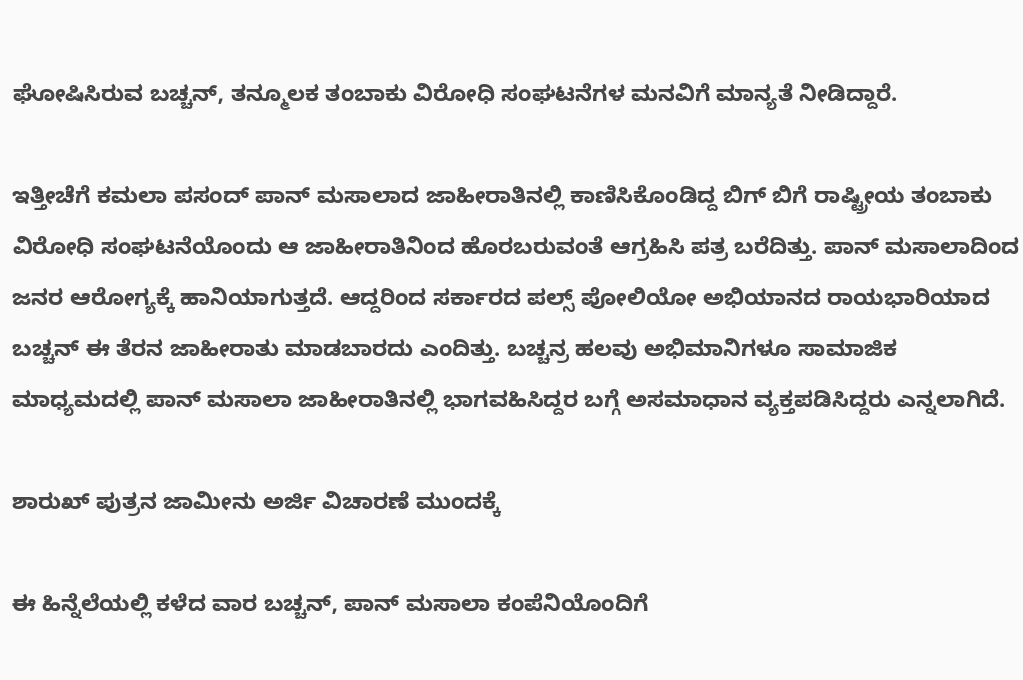ಘೋಷಿಸಿರುವ ಬಚ್ಚನ್, ತನ್ಮೂಲಕ ತಂಬಾಕು ವಿರೋಧಿ ಸಂಘಟನೆಗಳ ಮನವಿಗೆ ಮಾನ್ಯತೆ ನೀಡಿದ್ದಾರೆ.

ಇತ್ತೀಚೆಗೆ ಕಮಲಾ ಪಸಂದ್ ಪಾನ್ ಮಸಾಲಾದ ಜಾಹೀರಾತಿನಲ್ಲಿ ಕಾಣಿಸಿಕೊಂಡಿದ್ದ ಬಿಗ್ ಬಿಗೆ ರಾಷ್ಟ್ರೀಯ ತಂಬಾಕು ವಿರೋಧಿ ಸಂಘಟನೆಯೊಂದು ಆ ಜಾಹೀರಾತಿನಿಂದ ಹೊರಬರುವಂತೆ ಆಗ್ರಹಿಸಿ ಪತ್ರ ಬರೆದಿತ್ತು. ಪಾನ್ ಮಸಾಲಾದಿಂದ ಜನರ ಆರೋಗ್ಯಕ್ಕೆ ಹಾನಿಯಾಗುತ್ತದೆ. ಆದ್ದರಿಂದ ಸರ್ಕಾರದ ಪಲ್ಸ್ ಪೋಲಿಯೋ ಅಭಿಯಾನದ ರಾಯಭಾರಿಯಾದ ಬಚ್ಚನ್ ಈ ತೆರನ ಜಾಹೀರಾತು ಮಾಡಬಾರದು ಎಂದಿತ್ತು. ಬಚ್ಚನ್ರ ಹಲವು ಅಭಿಮಾನಿಗಳೂ ಸಾಮಾಜಿಕ ಮಾಧ್ಯಮದಲ್ಲಿ ಪಾನ್ ಮಸಾಲಾ ಜಾಹೀರಾತಿನಲ್ಲಿ ಭಾಗವಹಿಸಿದ್ದರ ಬಗ್ಗೆ ಅಸಮಾಧಾನ ವ್ಯಕ್ತಪಡಿಸಿದ್ದರು ಎನ್ನಲಾಗಿದೆ.

ಶಾರುಖ್ ಪುತ್ರನ ಜಾಮೀನು ಅರ್ಜಿ ವಿಚಾರಣೆ ಮುಂದಕ್ಕೆ

ಈ ಹಿನ್ನೆಲೆಯಲ್ಲಿ ಕಳೆದ ವಾರ ಬಚ್ಚನ್, ಪಾನ್ ಮಸಾಲಾ ಕಂಪೆನಿಯೊಂದಿಗೆ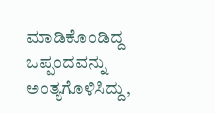ಮಾಡಿಕೊಂಡಿದ್ದ ಒಪ್ಪಂದವನ್ನು ಅಂತ್ಯಗೊಳಿಸಿದ್ದು,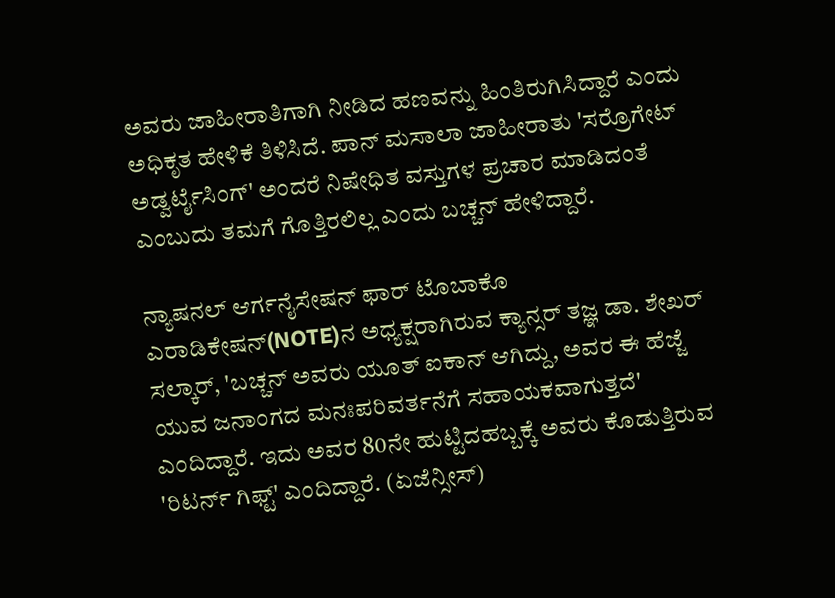ಅವರು ಜಾಹೀರಾತಿಗಾಗಿ ನೀಡಿದ ಹಣವನ್ನು ಹಿಂತಿರುಗಿಸಿದ್ದಾರೆ ಎಂದು ಅಧಿಕೃತ ಹೇಳಿಕೆ ತಿಳಿಸಿದೆ. ಪಾನ್ ಮಸಾಲಾ ಜಾಹೀರಾತು 'ಸರ್ರೊಗೇಟ್ ಅಡ್ವರ್ಟೈಸಿಂಗ್' ಅಂದರೆ ನಿಷೇಧಿತ ವಸ್ತುಗಳ ಪ್ರಚಾರ ಮಾಡಿದಂತೆ ಎಂಬುದು ತಮಗೆ ಗೊತ್ತಿರಲಿಲ್ಲ ಎಂದು ಬಚ್ಚನ್ ಹೇಳಿದ್ದಾರೆ.

ನ್ಯಾಷನಲ್ ಆರ್ಗನೈಸೇಷನ್ ಫಾರ್ ಟೊಬಾಕೊ ಎರಾಡಿಕೇಷನ್(NOTE)ನ ಅಧ್ಯಕ್ಷರಾಗಿರುವ ಕ್ಯಾನ್ಸರ್ ತಜ್ಞ ಡಾ. ಶೇಖರ್ ಸಲ್ಕಾರ್, 'ಬಚ್ಚನ್ ಅವರು ಯೂತ್ ಐಕಾನ್ ಆಗಿದ್ದು, ಅವರ ಈ ಹೆಜ್ಜೆ ಯುವ ಜನಾಂಗದ ಮನಃಪರಿವರ್ತನೆಗೆ ಸಹಾಯಕವಾಗುತ್ತದೆ' ಎಂದಿದ್ದಾರೆ. ಇದು ಅವರ 80ನೇ ಹುಟ್ಟಿದಹಬ್ಬಕ್ಕೆ ಅವರು ಕೊಡುತ್ತಿರುವ 'ರಿಟರ್ನ್ ಗಿಫ್ಟ್' ಎಂದಿದ್ದಾರೆ. (ಏಜೆನ್ಸೀಸ್)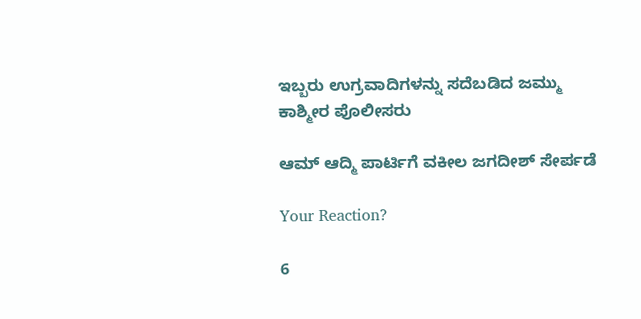ಇಬ್ಬರು ಉಗ್ರವಾದಿಗಳನ್ನು ಸದೆಬಡಿದ ಜಮ್ಮು ಕಾಶ್ಮೀರ ಪೊಲೀಸರು

ಆಮ್‌ ಆದ್ಮಿ ಪಾರ್ಟಿಗೆ ವಕೀಲ ಜಗದೀಶ್ ಸೇರ್ಪಡೆ

Your Reaction?

6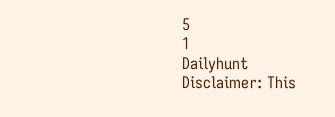5
1
Dailyhunt
Disclaimer: This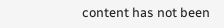content has not been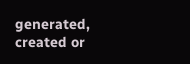generated, created or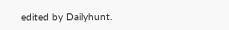edited by Dailyhunt.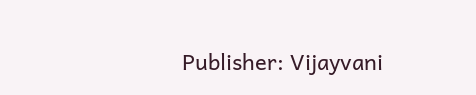Publisher: Vijayvani